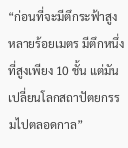“ก่อนที่จะมีตึกระฟ้าสูงหลายร้อยเมตร มีตึกหนึ่งที่สูงเพียง 10 ชั้น แต่มันเปลี่ยนโลกสถาปัตยกรรมไปตลอดกาล”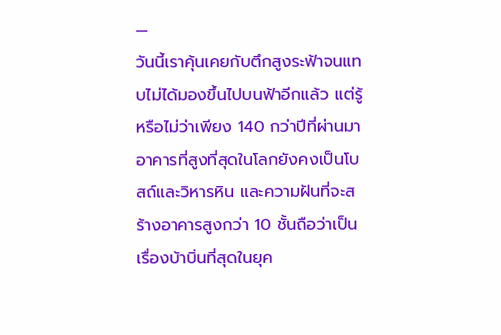—
วันนี้เราคุ้นเคยกับตึกสูงระฟ้าจนแทบไม่ได้มองขึ้นไปบนฟ้าอีกแล้ว แต่รู้หรือไม่ว่าเพียง 140 กว่าปีที่ผ่านมา อาคารที่สูงที่สุดในโลกยังคงเป็นโบสถ์และวิหารหิน และความฝันที่จะสร้างอาคารสูงกว่า 10 ชั้นถือว่าเป็นเรื่องบ้าบิ่นที่สุดในยุค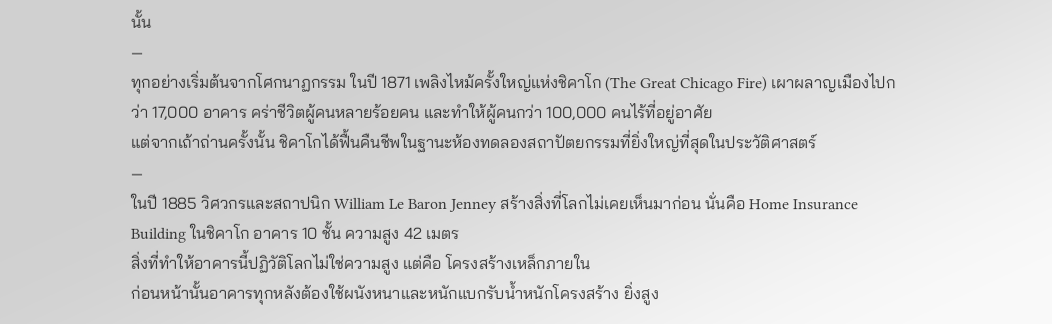นั้น
—
ทุกอย่างเริ่มต้นจากโศกนาฏกรรม ในปี 1871 เพลิงไหม้ครั้งใหญ่แห่งชิคาโก (The Great Chicago Fire) เผาผลาญเมืองไปกว่า 17,000 อาคาร คร่าชีวิตผู้คนหลายร้อยคน และทำให้ผู้คนกว่า 100,000 คนไร้ที่อยู่อาศัย
แต่จากเถ้าถ่านครั้งนั้น ชิคาโกได้ฟื้นคืนชีพในฐานะห้องทดลองสถาปัตยกรรมที่ยิ่งใหญ่ที่สุดในประวัติศาสตร์
—
ในปี 1885 วิศวกรและสถาปนิก William Le Baron Jenney สร้างสิ่งที่โลกไม่เคยเห็นมาก่อน นั่นคือ Home Insurance Building ในชิคาโก อาคาร 10 ชั้น ความสูง 42 เมตร
สิ่งที่ทำให้อาคารนี้ปฏิวัติโลกไม่ใช่ความสูง แต่คือ โครงสร้างเหล็กภายใน
ก่อนหน้านั้นอาคารทุกหลังต้องใช้ผนังหนาและหนักแบกรับน้ำหนักโครงสร้าง ยิ่งสูง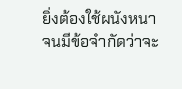ยิ่งต้องใช้ผนังหนา จนมีข้อจำกัดว่าจะ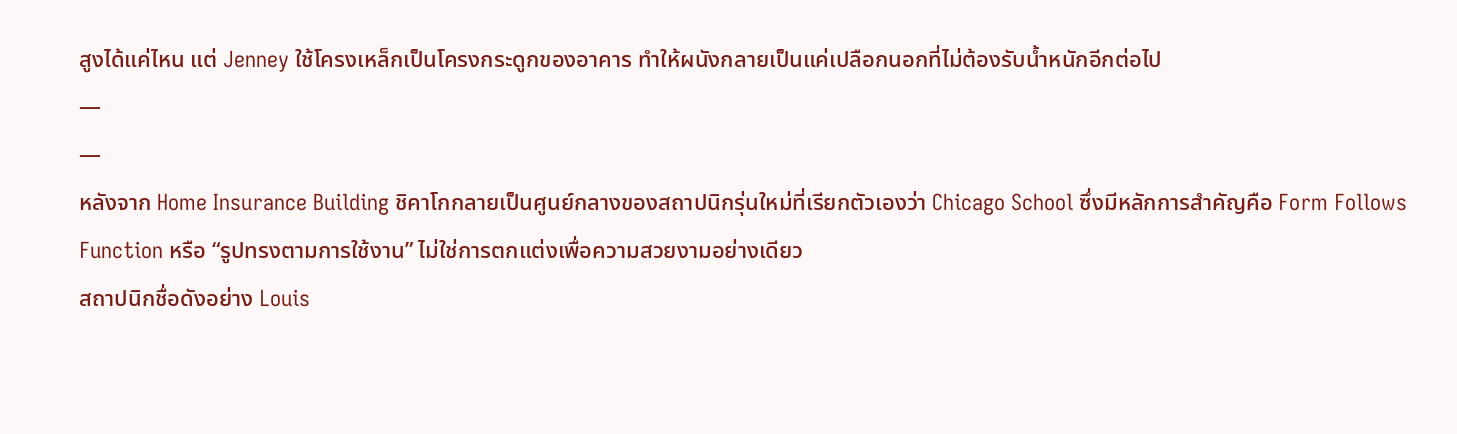สูงได้แค่ไหน แต่ Jenney ใช้โครงเหล็กเป็นโครงกระดูกของอาคาร ทำให้ผนังกลายเป็นแค่เปลือกนอกที่ไม่ต้องรับน้ำหนักอีกต่อไป
—
—
หลังจาก Home Insurance Building ชิคาโกกลายเป็นศูนย์กลางของสถาปนิกรุ่นใหม่ที่เรียกตัวเองว่า Chicago School ซึ่งมีหลักการสำคัญคือ Form Follows Function หรือ “รูปทรงตามการใช้งาน” ไม่ใช่การตกแต่งเพื่อความสวยงามอย่างเดียว
สถาปนิกชื่อดังอย่าง Louis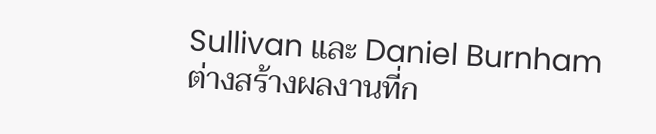Sullivan และ Daniel Burnham ต่างสร้างผลงานที่ก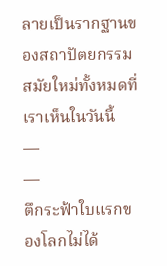ลายเป็นรากฐานของสถาปัตยกรรมสมัยใหม่ทั้งหมดที่เราเห็นในวันนี้
—
—
ตึกระฟ้าใบแรกของโลกไม่ได้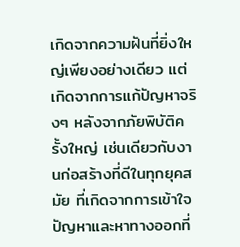เกิดจากความฝันที่ยิ่งใหญ่เพียงอย่างเดียว แต่เกิดจากการแก้ปัญหาจริงๆ หลังจากภัยพิบัติครั้งใหญ่ เช่นเดียวกับงานก่อสร้างที่ดีในทุกยุคสมัย ที่เกิดจากการเข้าใจปัญหาและหาทางออกที่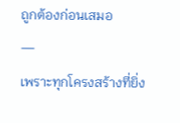ถูกต้องก่อนเสมอ
—
เพราะทุกโครงสร้างที่ยิ่ง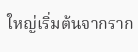ใหญ่เริ่มต้นจากราก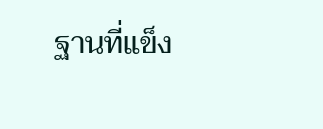ฐานที่แข็ง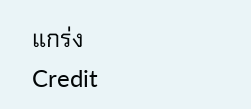แกร่ง
Credit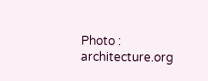Photo : architecture.org